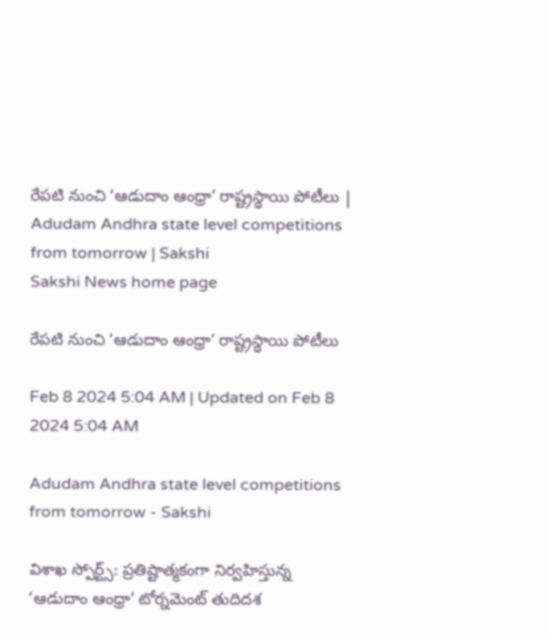రేపటి నుంచి ‘ఆడుదాం ఆంధ్రా’ రాష్ట్రస్థాయి పోటీలు | Adudam Andhra state level competitions from tomorrow | Sakshi
Sakshi News home page

రేపటి నుంచి ‘ఆడుదాం ఆంధ్రా’ రాష్ట్రస్థాయి పోటీలు

Feb 8 2024 5:04 AM | Updated on Feb 8 2024 5:04 AM

Adudam Andhra state level competitions from tomorrow - Sakshi

విశాఖ స్పోర్ట్స్‌: ప్రతిష్టాత్మకంగా నిర్వహిస్తున్న ‘ఆడుదాం ఆంధ్రా’ టోర్నమెంట్‌ తుదిదశ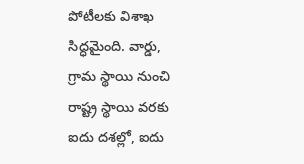పోటీలకు విశాఖ సిద్ధమైంది. వార్డు, గ్రామ స్థాయి నుంచి రాష్ట్ర స్థాయి వరకు ఐదు దశల్లో, ఐదు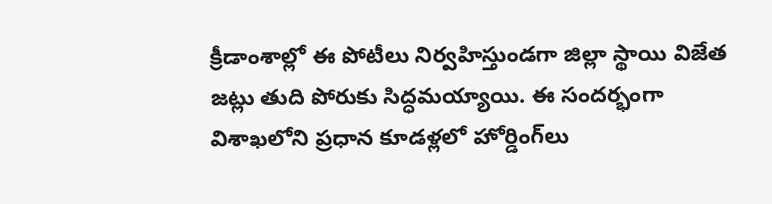క్రీడాంశాల్లో ఈ పోటీలు నిర్వహిస్తుండగా జిల్లా స్థాయి విజేత జట్లు తుది పోరుకు సిద్ధమయ్యాయి. ఈ సందర్భంగా విశాఖలోని ప్రధాన కూడళ్లలో హోర్డింగ్‌లు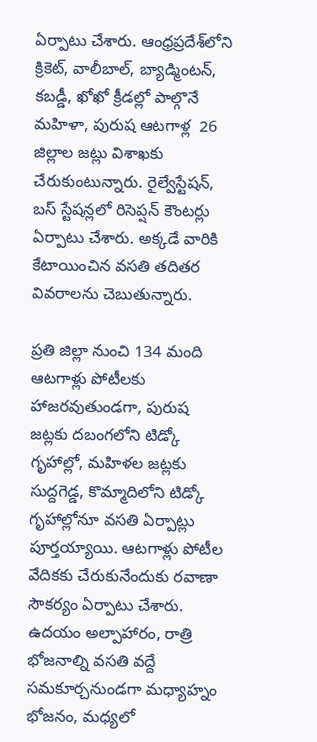ఏర్పాటు చేశారు. ఆంధ్రప్రదేశ్‌లోని క్రికెట్, వాలీబాల్, బ్యాడ్మింటన్, కబడ్డీ, ఖోఖో క్రీడల్లో పాల్గొనే మహిళా, పురుష ఆటగాళ్ల  26 జిల్లాల జట్లు విశాఖకు చేరుకుంటున్నారు. రైల్వేస్టేషన్, బస్‌ స్టేషన్లలో రిసెప్షన్‌ కౌంటర్లు ఏర్పాటు చేశారు. అక్కడే వారికి కేటాయించిన వసతి తదితర వివరాలను చెబుతున్నారు.

ప్రతి జిల్లా నుంచి 134 మంది ఆటగాళ్లు పోటీలకు హాజరవుతుండగా, పురుష జట్లకు దబంగలోని టిడ్కో గృహాల్లో, మహిళల జట్లకు సుద్దగెడ్డ, కొమ్మాదిలోని టిడ్కో గృహాల్లోనూ వసతి ఏర్పాట్లు పూర్తయ్యాయి. ఆటగాళ్లు పోటీల వేదికకు చేరుకునేందుకు రవాణా సౌకర్యం ఏర్పాటు చేశారు. ఉదయం అల్పాహారం, రాత్రి భోజనాల్ని వసతి వద్దే సమకూర్చనుండగా మధ్యాహ్నం భోజనం, మధ్యలో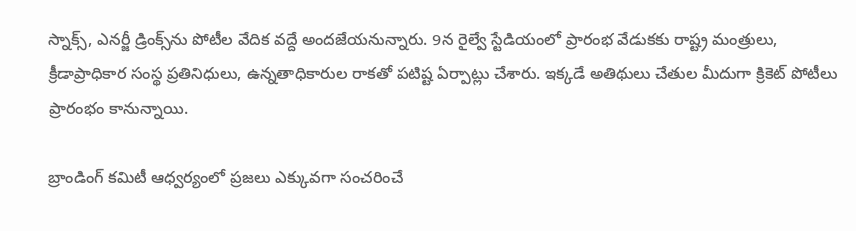స్నాక్స్, ఎనర్జీ డ్రింక్స్‌ను పోటీల వేదిక వద్దే అందజేయనున్నారు. 9న రైల్వే స్టేడియంలో ప్రారంభ వేడుకకు రాష్ట్ర మంత్రులు, క్రీడాప్రాధికార సంస్థ ప్రతినిధులు, ఉన్నతాధికారుల రాకతో పటిష్ట ఏర్పాట్లు చేశారు. ఇక్కడే అతిథులు చేతుల మీదుగా క్రికెట్‌ పోటీలు ప్రారంభం కానున్నాయి.

బ్రాండింగ్‌ కమిటీ ఆధ్వర్యంలో ప్రజలు ఎక్కువగా సంచరించే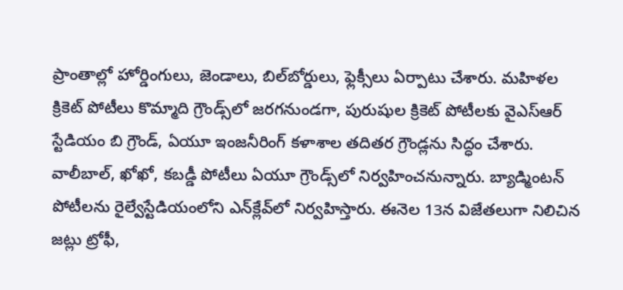ప్రాంతాల్లో హోర్డింగులు, జెండాలు, బిల్‌బోర్డులు, ఫ్లెక్సీలు ఏర్పాటు చేశారు. మహిళల క్రికెట్‌ పోటీలు కొమ్మాది గ్రౌండ్స్‌లో జరగనుండగా, పురుషుల క్రికెట్‌ పోటీలకు వైఎస్‌ఆర్‌ స్టేడియం బి గ్రౌండ్, ఏయూ ఇంజనీరింగ్‌ కళాశాల తదితర గ్రౌండ్లను సిద్ధం చేశారు. వాలీబాల్, ఖోఖో, కబడ్డీ పోటీలు ఏయూ గ్రౌండ్స్‌లో నిర్వహించనున్నారు. బ్యాడ్మింటన్‌ పోటీలను రైల్వేస్టేడియంలోని ఎన్‌క్లేవ్‌లో నిర్వహిస్తారు. ఈనెల 13న విజేతలుగా నిలిచిన జట్లు ట్రోఫీ,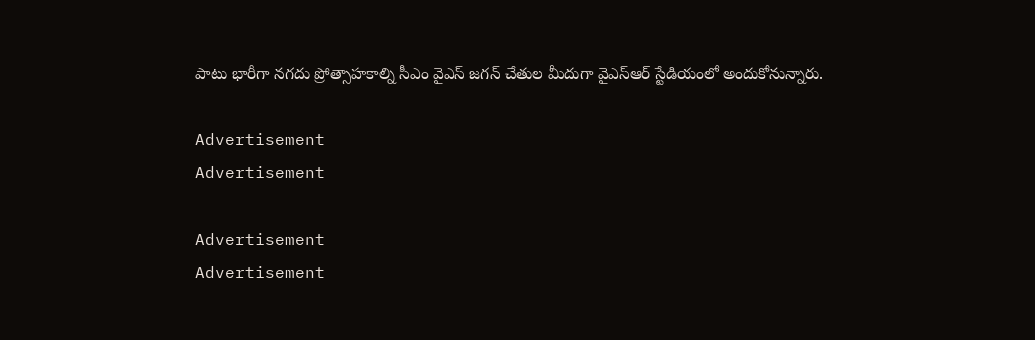పాటు భారీగా నగదు ప్రోత్సాహకాల్ని సీఎం వైఎస్‌ జగన్‌ చేతుల మీదుగా వైఎస్‌ఆర్‌ స్టేడియంలో అందుకోనున్నారు.

Advertisement
Advertisement

Advertisement
Advertisement